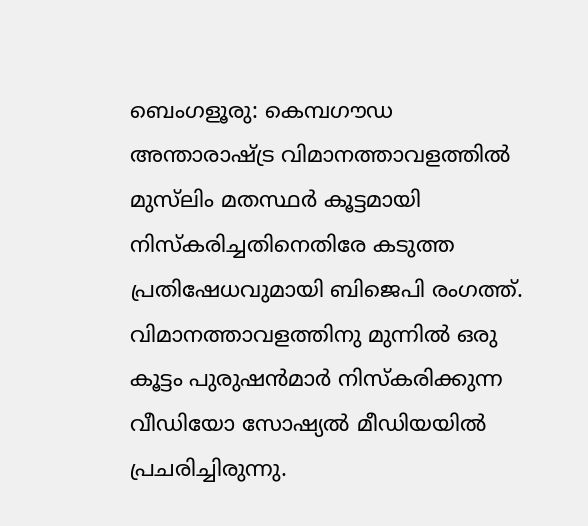ബെംഗളൂരു: കെമ്പഗൗഡ അന്താരാഷ്ട്ര വിമാനത്താവളത്തില്‍ മുസ്‌ലിം മതസ്ഥര്‍ കൂട്ടമായി നിസ്‌കരിച്ചതിനെതിരേ കടുത്ത പ്രതിഷേധവുമായി ബിജെപി രംഗത്ത്. വിമാനത്താവളത്തിനു മുന്നില്‍ ഒരു കൂട്ടം പുരുഷന്‍മാര്‍ നിസ്‌കരിക്കുന്ന വീഡിയോ സോഷ്യല്‍ മീഡിയയില്‍ പ്രചരിച്ചിരുന്നു.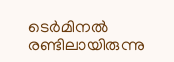ടെര്‍മിനല്‍ രണ്ടിലായിരുന്നു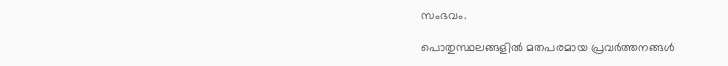സംഭവം.

പൊതുസ്ഥലങ്ങളില്‍ മതപരമായ പ്രവര്‍ത്തനങ്ങള്‍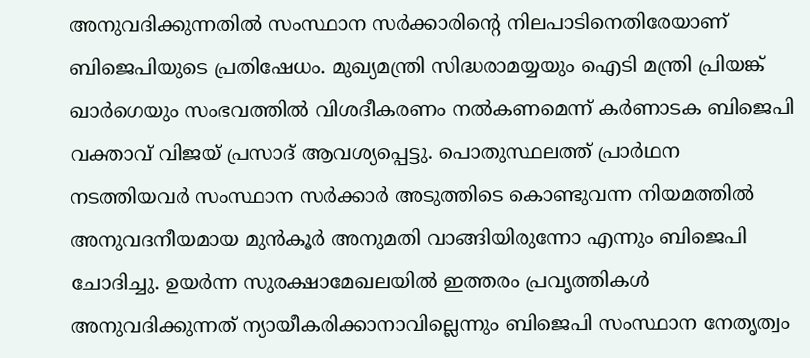അനുവദിക്കുന്നതില്‍ സംസ്ഥാന സര്‍ക്കാരിന്റെ നിലപാടിനെതിരേയാണ് ബിജെപിയുടെ പ്രതിഷേധം. മുഖ്യമന്ത്രി സിദ്ധരാമയ്യയും ഐടി മന്ത്രി പ്രിയങ്ക് ഖാര്‍ഗെയും സംഭവത്തില്‍ വിശദീകരണം നല്‍കണമെന്ന് കര്‍ണാടക ബിജെപി വക്താവ് വിജയ് പ്രസാദ് ആവശ്യപ്പെട്ടു. പൊതുസ്ഥലത്ത് പ്രാര്‍ഥന നടത്തിയവര്‍ സംസ്ഥാന സര്‍ക്കാര്‍ അടുത്തിടെ കൊണ്ടുവന്ന നിയമത്തില്‍ അനുവദനീയമായ മുന്‍കൂര്‍ അനുമതി വാങ്ങിയിരുന്നോ എന്നും ബിജെപി ചോദിച്ചു. ഉയര്‍ന്ന സുരക്ഷാമേഖലയില്‍ ഇത്തരം പ്രവൃത്തികള്‍ അനുവദിക്കുന്നത് ന്യായീകരിക്കാനാവില്ലെന്നും ബിജെപി സംസ്ഥാന നേതൃത്വം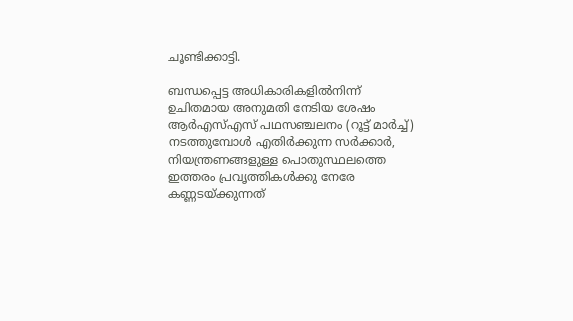ചൂണ്ടിക്കാട്ടി.

ബന്ധപ്പെട്ട അധികാരികളില്‍നിന്ന് ഉചിതമായ അനുമതി നേടിയ ശേഷം ആര്‍എസ്എസ് പഥസഞ്ചലനം (റൂട്ട് മാര്‍ച്ച്) നടത്തുമ്പോള്‍ എതിര്‍ക്കുന്ന സര്‍ക്കാര്‍, നിയന്ത്രണങ്ങളുള്ള പൊതുസ്ഥലത്തെ ഇത്തരം പ്രവൃത്തികള്‍ക്കു നേരേ കണ്ണടയ്ക്കുന്നത്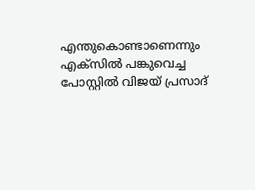എന്തുകൊണ്ടാണെന്നും എക്‌സില്‍ പങ്കുവെച്ച പോസ്റ്റില്‍ വിജയ് പ്രസാദ്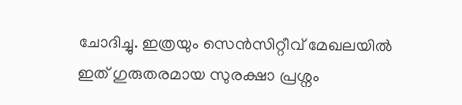ചോദിച്ചു. ഇത്രയും സെന്‍സിറ്റീവ് മേഖലയില്‍ ഇത് ഗുരുതരമായ സുരക്ഷാ പ്രശ്നം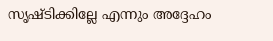സൃഷ്ടിക്കില്ലേ എന്നും അദ്ദേഹം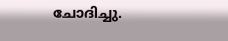ചോദിച്ചു.